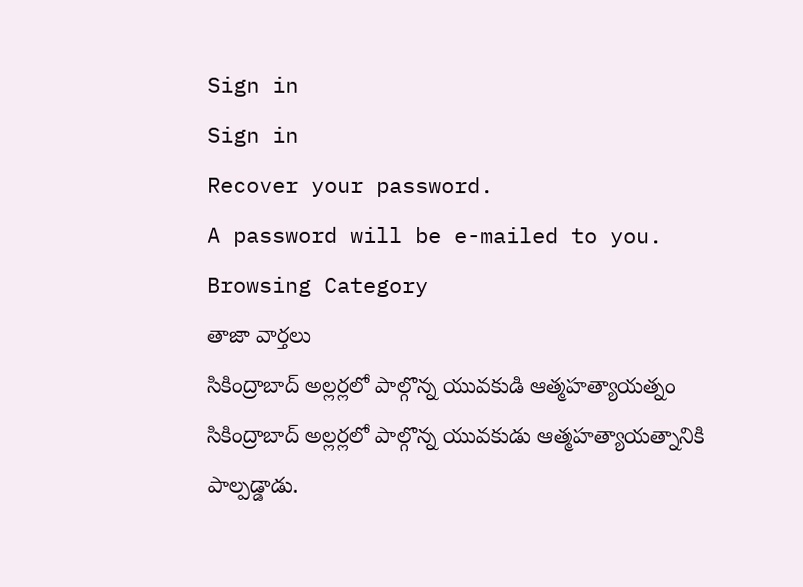Sign in
Sign in
Recover your password.
A password will be e-mailed to you.
Browsing Category
తాజా వార్తలు
సికింద్రాబాద్ అల్లర్లలో పాల్గొన్న యువకుడి ఆత్మహత్యాయత్నం
సికింద్రాబాద్ అల్లర్లలో పాల్గొన్న యువకుడు ఆత్మహత్యాయత్నానికి పాల్పడ్డాడు.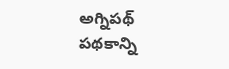అగ్నిపథ్ పథకాన్ని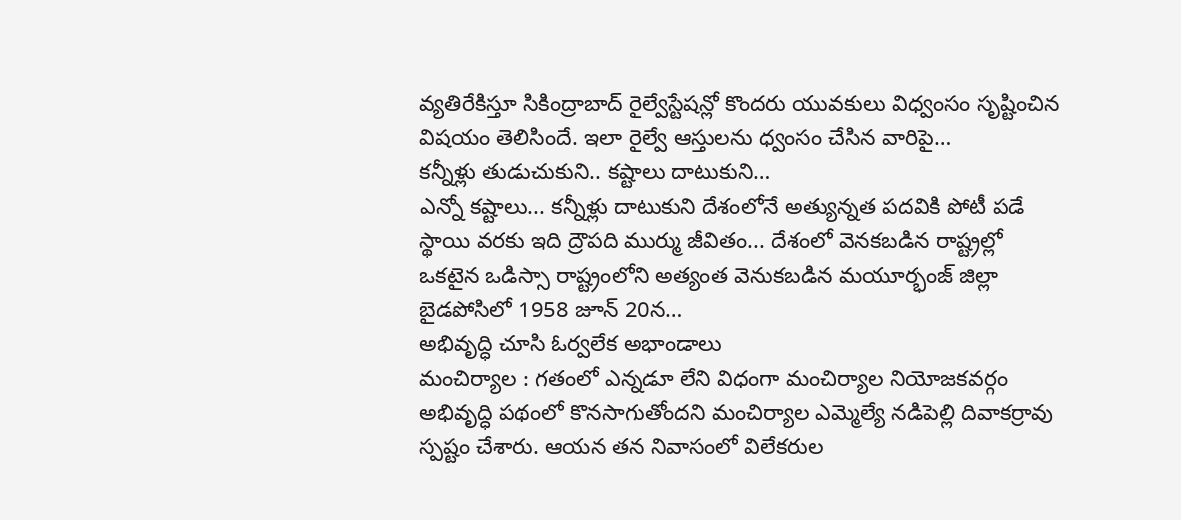వ్యతిరేకిస్తూ సికింద్రాబాద్ రైల్వేస్టేషన్లో కొందరు యువకులు విధ్వంసం సృష్టించిన విషయం తెలిసిందే. ఇలా రైల్వే ఆస్తులను ధ్వంసం చేసిన వారిపై…
కన్నీళ్లు తుడుచుకుని.. కష్టాలు దాటుకుని…
ఎన్నో కష్టాలు... కన్నీళ్లు దాటుకుని దేశంలోనే అత్యున్నత పదవికి పోటీ పడే స్థాయి వరకు ఇది ద్రౌపది ముర్ము జీవితం... దేశంలో వెనకబడిన రాష్ట్రల్లో ఒకటైన ఒడిస్సా రాష్ట్రంలోని అత్యంత వెనుకబడిన మయూర్భంజ్ జిల్లా బైడపోసిలో 1958 జూన్ 20న…
అభివృద్ధి చూసి ఓర్వలేక అభాండాలు
మంచిర్యాల : గతంలో ఎన్నడూ లేని విధంగా మంచిర్యాల నియోజకవర్గం అభివృద్ధి పథంలో కొనసాగుతోందని మంచిర్యాల ఎమ్మెల్యే నడిపెల్లి దివాకర్రావు స్పష్టం చేశారు. ఆయన తన నివాసంలో విలేకరుల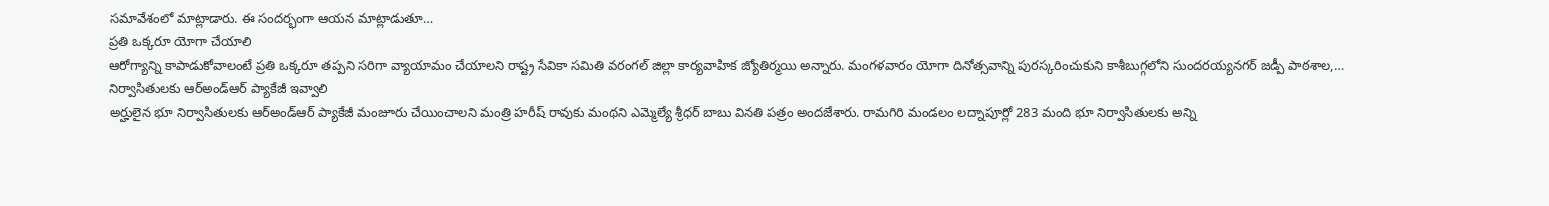సమావేశంలో మాట్లాడారు. ఈ సందర్భంగా ఆయన మాట్లాడుతూ…
ప్రతి ఒక్కరూ యోగా చేయాలి
ఆరోగ్యాన్ని కాపాడుకోవాలంటే ప్రతి ఒక్కరూ తప్పని సరిగా వ్యాయామం చేయాలని రాష్ట్ర సేవికా సమితి వరంగల్ జిల్లా కార్యవాహిక జ్యోతిర్మయి అన్నారు. మంగళవారం యోగా దినోత్సవాన్ని పురస్కరించుకుని కాశీబుగ్గలోని సుందరయ్యనగర్ జడ్పీ పాఠశాల,…
నిర్వాసితులకు ఆర్అండ్ఆర్ ప్యాకేజీ ఇవ్వాలి
అర్హులైన భూ నిర్వాసితులకు ఆర్అండ్ఆర్ ప్యాకేజీ మంజూరు చేయించాలని మంత్రి హరీష్ రావుకు మంథని ఎమ్మెల్యే శ్రీధర్ బాబు వినతి పత్రం అందజేశారు. రామగిరి మండలం లద్నాపూర్లో 283 మంది భూ నిర్వాసితులకు అన్ని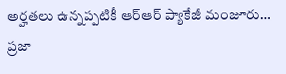అర్హతలు ఉన్నప్పటికీ ఆర్ఆర్ ప్యాకేజీ మంజూరు…
ప్రజా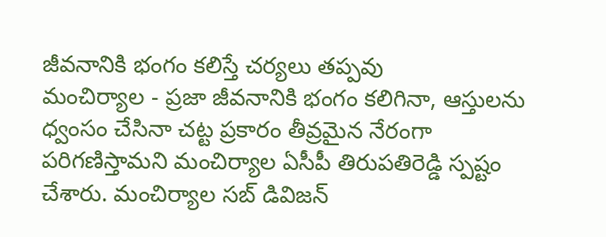జీవనానికి భంగం కలిస్తే చర్యలు తప్పవు
మంచిర్యాల - ప్రజా జీవనానికి భంగం కలిగినా, ఆస్తులను ధ్వంసం చేసినా చట్ట ప్రకారం తీవ్రమైన నేరంగా పరిగణిస్తామని మంచిర్యాల ఏసీపీ తిరుపతిరెడ్డి స్పష్టం చేశారు. మంచిర్యాల సబ్ డివిజన్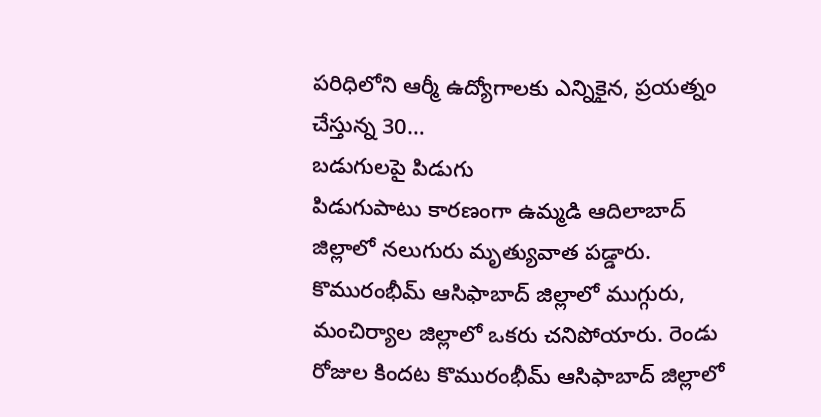పరిధిలోని ఆర్మీ ఉద్యోగాలకు ఎన్నికైన, ప్రయత్నం చేస్తున్న 30…
బడుగులపై పిడుగు
పిడుగుపాటు కారణంగా ఉమ్మడి ఆదిలాబాద్ జిల్లాలో నలుగురు మృత్యువాత పడ్డారు. కొమురంభీమ్ ఆసిఫాబాద్ జిల్లాలో ముగ్గురు, మంచిర్యాల జిల్లాలో ఒకరు చనిపోయారు. రెండు రోజుల కిందట కొమురంభీమ్ ఆసిఫాబాద్ జిల్లాలో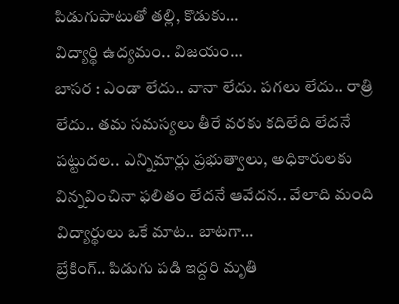పిడుగుపాటుతో తల్లి, కొడుకు…
విద్యార్థి ఉద్యమం.. విజయం…
బాసర : ఎండా లేదు.. వానా లేదు. పగలు లేదు.. రాత్రి లేదు.. తమ సమస్యలు తీరే వరకు కదిలేది లేదనే పట్టుదల.. ఎన్నిమార్లు ప్రభుత్వాలు, అధికారులకు విన్నవించినా ఫలితం లేదనే ఆవేదన.. వేలాది మంది విద్యార్థులు ఒకే మాట.. బాటగా…
బ్రేకింగ్.. పిడుగు పడి ఇద్దరి మృతి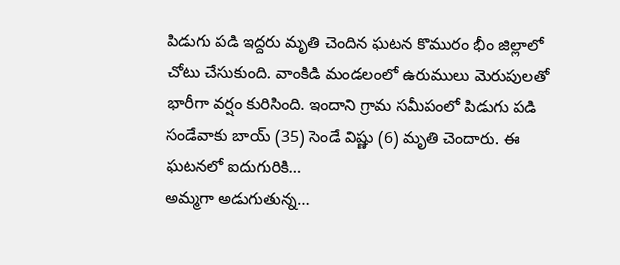పిడుగు పడి ఇద్దరు మృతి చెందిన ఘటన కొమురం భీం జిల్లాలో చోటు చేసుకుంది. వాంకిడి మండలంలో ఉరుములు మెరుపులతో భారీగా వర్షం కురిసింది. ఇందాని గ్రామ సమీపంలో పిడుగు పడి సండేవాకు బాయ్ (35) సెండే విష్ణు (6) మృతి చెందారు. ఈ ఘటనలో ఐదుగురికి…
అమ్మగా అడుగుతున్న…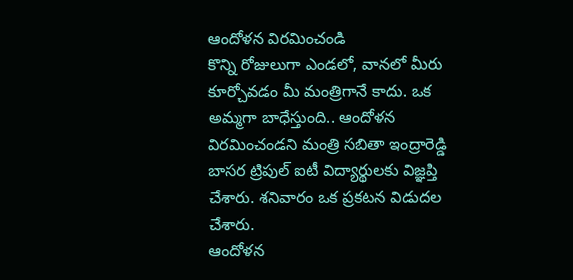ఆందోళన విరమించండి
కొన్ని రోజులుగా ఎండలో, వానలో మీరు కూర్చోవడం మీ మంత్రిగానే కాదు. ఒక అమ్మగా బాధేస్తుంది.. ఆందోళన విరమించండని మంత్రి సబితా ఇంద్రారెడ్డి బాసర ట్రిపుల్ ఐటీ విద్యార్థులకు విజ్ఞప్తి చేశారు. శనివారం ఒక ప్రకటన విడుదల చేశారు.
ఆందోళన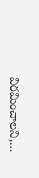విరమించాలని,…